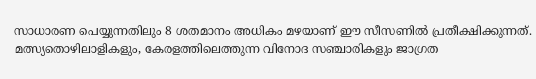സാധാരണ പെയ്യുന്നതിലും 8 ശതമാനം അധികം മഴയാണ് ഈ സീസണില്‍ പ്രതീക്ഷിക്കുന്നത്. മത്സ്യതൊഴിലാളികളും, കേരളത്തിലെത്തുന്ന വിനോദ സഞ്ചാരികളും ജാഗ്രത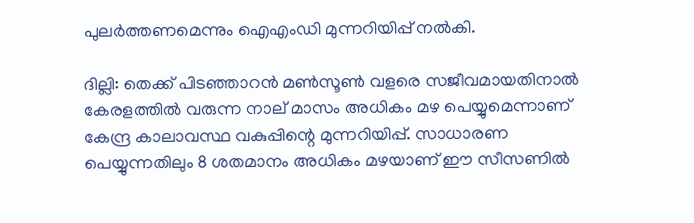പുലർത്തണമെന്നും ഐഎംഡി മുന്നറിയിപ്പ് നല്‍കി.

ദില്ലി: തെക്ക് പിടഞ്ഞാറൻ മൺസൂൺ വളരെ സജീവമായതിനാൽ കേരളത്തിൽ വരുന്ന നാല് മാസം അധികം മഴ പെയ്യുമെന്നാണ് കേന്ദ്ര കാലാവസ്ഥ വകുപ്പിന്റെ മുന്നറിയിപ്പ്. സാധാരണ പെയ്യുന്നതിലും 8 ശതമാനം അധികം മഴയാണ് ഈ സീസണില്‍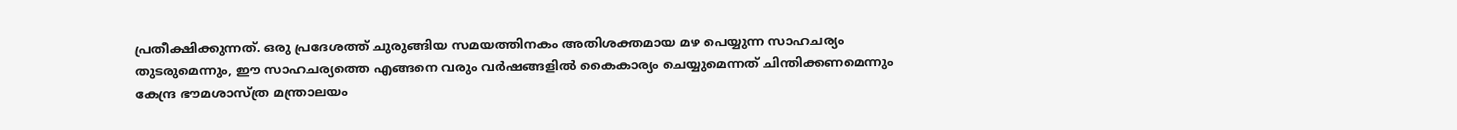പ്രതീക്ഷിക്കുന്നത്. ഒരു പ്രദേശത്ത് ചുരുങ്ങിയ സമയത്തിനകം അതിശക്തമായ മഴ പെയ്യുന്ന സാഹചര്യം തുടരുമെന്നും, ഈ സാഹചര്യത്തെ എങ്ങനെ വരും വർഷങ്ങളില്‍ കൈകാര്യം ചെയ്യുമെന്നത് ചിന്തിക്കണമെന്നും കേന്ദ്ര ഭൗമശാസ്ത്ര മന്ത്രാലയം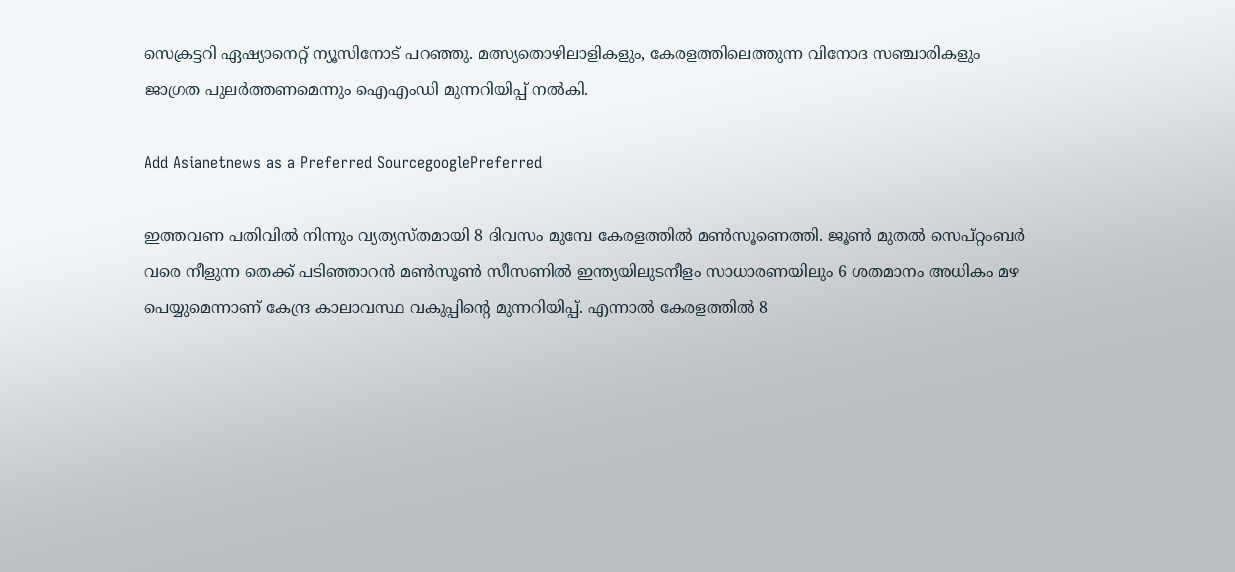സെക്രട്ടറി ഏഷ്യാനെറ്റ് ന്യൂസിനോട് പറഞ്ഞു. മത്സ്യതൊഴിലാളികളും, കേരളത്തിലെത്തുന്ന വിനോദ സഞ്ചാരികളും ജാഗ്രത പുലർത്തണമെന്നും ഐഎംഡി മുന്നറിയിപ്പ് നല്‍കി.

Add Asianetnews as a Preferred SourcegooglePreferred

ഇത്തവണ പതിവില്‍ നിന്നും വ്യത്യസ്തമായി 8 ദിവസം മുമ്പേ കേരളത്തില്‍ മൺസൂണെത്തി. ജൂൺ മുതൽ സെപ്റ്റംബർ വരെ നീളുന്ന തെക്ക് പടിഞ്ഞാറൻ മൺസൂൺ സീസണിൽ ഇന്ത്യയിലുടനീളം സാധാരണയിലും 6 ശതമാനം അധികം മഴ പെയ്യുമെന്നാണ് കേന്ദ്ര കാലാവസ്ഥ വകുപ്പിന്റെ മുന്നറിയിപ്പ്. എന്നാല്‍ കേരളത്തിൽ 8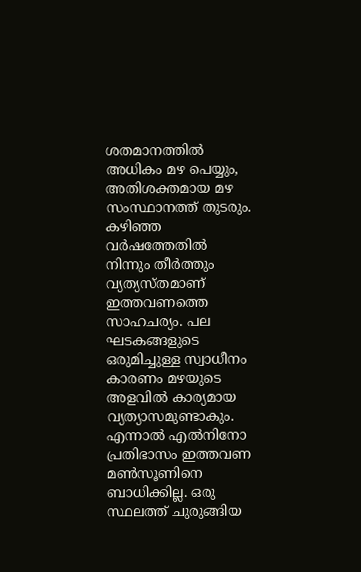ശതമാനത്തില്‍ അധികം മഴ പെയ്യും, അതിശക്തമായ മഴ സംസ്ഥാനത്ത് തുടരും. കഴിഞ്ഞ വർഷത്തേതിൽ നിന്നും തീർത്തും വ്യത്യസ്തമാണ് ഇത്തവണത്തെ സാഹചര്യം. പല ഘടകങ്ങളുടെ ഒരുമിച്ചുള്ള സ്വാധീനം കാരണം മഴയുടെ അളവിൽ കാര്യമായ വ്യത്യാസമുണ്ടാകും. എന്നാൽ എൽനിനോ പ്രതിഭാസം ഇത്തവണ മൺസൂണിനെ ബാധിക്കില്ല. ഒരു സ്ഥലത്ത് ചുരുങ്ങിയ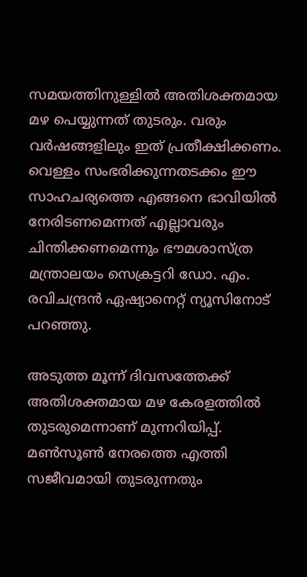സമയത്തിനുള്ളിൽ അതിശക്തമായ മഴ പെയ്യുന്നത് തുടരും. വരും വർഷങ്ങളിലും ഇത് പ്രതീക്ഷിക്കണം. വെള്ളം സംഭരിക്കുന്നതടക്കം ഈ സാഹചര്യത്തെ എങ്ങനെ ഭാവിയില്‍ നേരിടണമെന്നത് എല്ലാവരും ചിന്തിക്കണമെന്നും ഭൗമശാസ്ത്ര മന്ത്രാലയം സെക്രട്ടറി ഡോ. എം. രവിചന്ദ്രൻ ഏഷ്യാനെറ്റ് ന്യൂസിനോട് പറഞ്ഞു.

അടുത്ത മൂന്ന് ദിവസത്തേക്ക് അതിശക്തമായ മഴ കേരളത്തിൽ തുടരുമെന്നാണ് മുന്നറിയിപ്പ്. മൺസൂൺ നേരത്തെ എത്തി സജീവമായി തുടരുന്നതും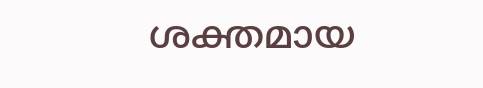ശക്തമായ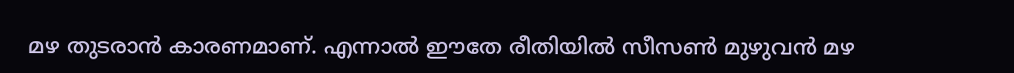മഴ തുടരാൻ കാരണമാണ്. എന്നാൽ ഈതേ രീതിയിൽ സീസൺ മുഴുവൻ മഴ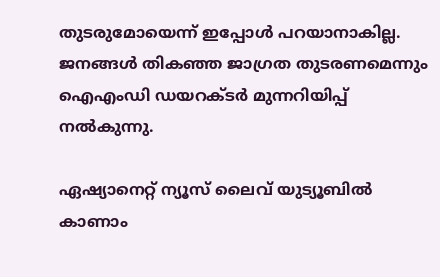തുടരുമോയെന്ന് ഇപ്പോൾ പറയാനാകില്ല. ജനങ്ങൾ തികഞ്ഞ ജാഗ്രത തുടരണമെന്നും ഐഎംഡി ഡയറക്ടർ മുന്നറിയിപ്പ് നല്‍കുന്നു.

ഏഷ്യാനെറ്റ് ന്യൂസ് ലൈവ് യുട്യൂബിൽ കാണാം